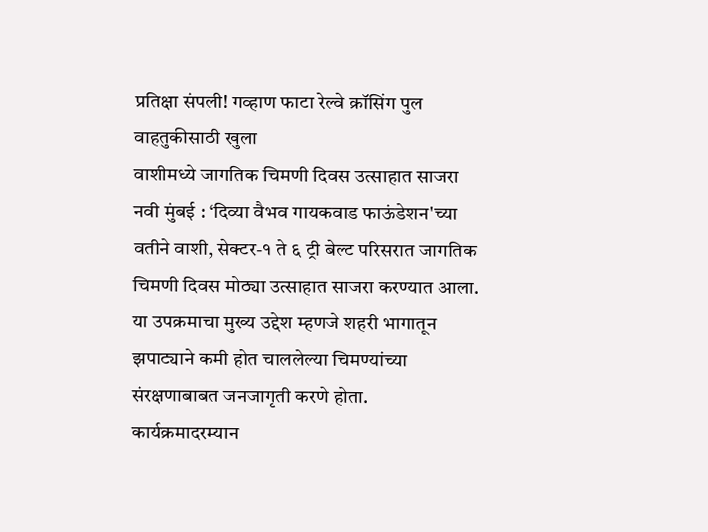प्रतिक्षा संपली! गव्हाण फाटा रेल्वे क्रॉसिंग पुल वाहतुकीसाठी खुला
वाशीमध्ये जागतिक चिमणी दिवस उत्साहात साजरा
नवी मुंबई : ‘दिव्या वैभव गायकवाड फाऊंडेशन'च्या वतीने वाशी, सेक्टर-१ ते ६ ट्री बेल्ट परिसरात जागतिक चिमणी दिवस मोठ्या उत्साहात साजरा करण्यात आला. या उपक्रमाचा मुख्य उद्देश म्हणजे शहरी भागातून झपाट्याने कमी होत चाललेल्या चिमण्यांच्या संरक्षणाबाबत जनजागृती करणे होता.
कार्यक्रमादरम्यान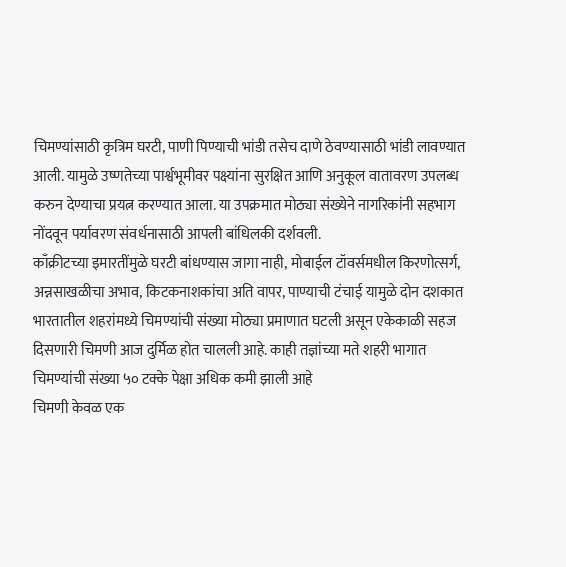चिमण्यांसाठी कृत्रिम घरटी, पाणी पिण्याची भांडी तसेच दाणे ठेवण्यासाठी भांडी लावण्यात आली. यामुळे उष्णतेच्या पार्श्वभूमीवर पक्ष्यांना सुरक्षित आणि अनुकूल वातावरण उपलब्ध करुन देण्याचा प्रयत्न करण्यात आला. या उपक्रमात मोठ्या संख्येने नागरिकांनी सहभाग नोंदवून पर्यावरण संवर्धनासाठी आपली बांधिलकी दर्शवली.
काँक्रीटच्या इमारतींमुळे घरटी बांधण्यास जागा नाही, मोबाईल टॉवर्समधील किरणोत्सर्ग, अन्नसाखळीचा अभाव, किटकनाशकांचा अति वापर, पाण्याची टंचाई यामुळे दोन दशकात भारतातील शहरांमध्ये चिमण्यांची संख्या मोठ्या प्रमाणात घटली असून एकेकाळी सहज दिसणारी चिमणी आज दुर्मिळ होत चालली आहे. काही तज्ञांच्या मते शहरी भागात चिमण्यांची संख्या ५० टक्के पेक्षा अधिक कमी झाली आहे
चिमणी केवळ एक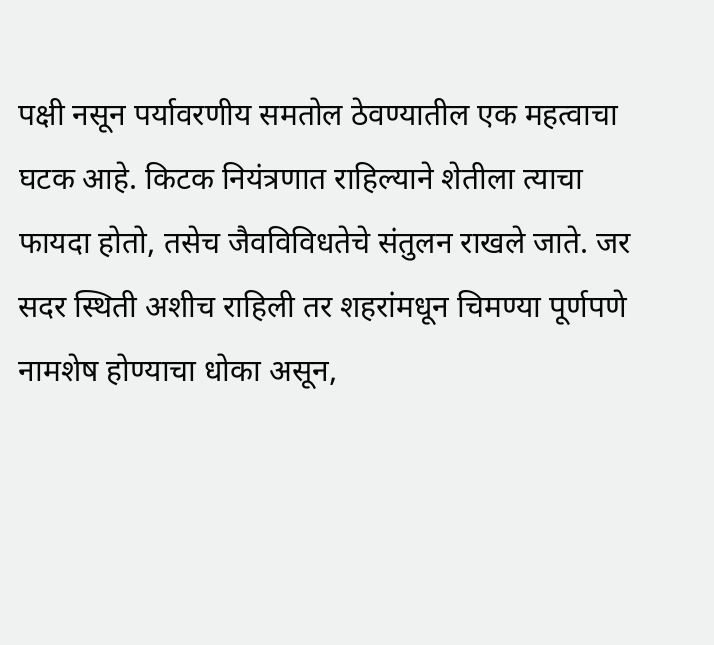पक्षी नसून पर्यावरणीय समतोल ठेवण्यातील एक महत्वाचा घटक आहे. किटक नियंत्रणात राहिल्याने शेतीला त्याचा फायदा होतो, तसेच जैवविविधतेचे संतुलन राखले जाते. जर सदर स्थिती अशीच राहिली तर शहरांमधून चिमण्या पूर्णपणे नामशेष होण्याचा धोका असून,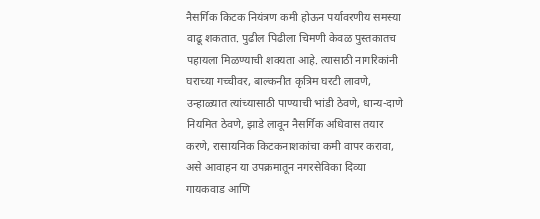नैसर्गिक किटक नियंत्रण कमी होऊन पर्यावरणीय समस्या वाढू शकतात. पुढील पिढीला चिमणी केवळ पुस्तकातच पहायला मिळण्याची शक्यता आहे. त्यासाठी नागरिकांनी घराच्या गच्चीवर, बाल्कनीत कृत्रिम घरटी लावणे, उन्हाळ्यात त्यांच्यासाठी पाण्याची भांडी ठेवणे, धान्य-दाणे नियमित ठेवणे, झाडे लावून नैसर्गिक अधिवास तयार करणे, रासायनिक किटकनाशकांचा कमी वापर करावा, असे आवाहन या उपक्रमातून नगरसेविका दिव्या गायकवाड आणि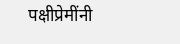पक्षीप्रेमींनी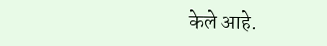केले आहे.